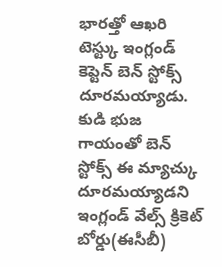భారత్తో ఆఖరి టెస్ట్కు ఇంగ్లండ్ కెప్టెన్ బెన్ స్టోక్స్ దూరమయ్యాడు. కుడి భుజ గాయంతో బెన్ స్టోక్స్ ఈ మ్యాచ్కు దూరమయ్యాడని ఇంగ్లండ్ వేల్స్ క్రికెట్ బోర్డు(ఈసీబీ)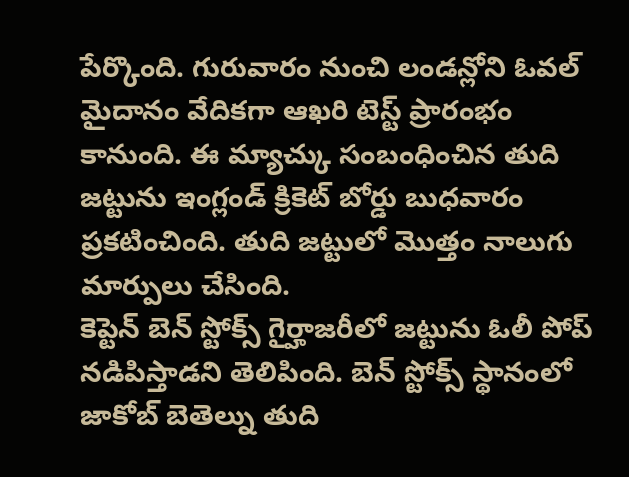పేర్కొంది. గురువారం నుంచి లండన్లోని ఓవల్ మైదానం వేదికగా ఆఖరి టెస్ట్ ప్రారంభం కానుంది. ఈ మ్యాచ్కు సంబంధించిన తుది జట్టును ఇంగ్లండ్ క్రికెట్ బోర్డు బుధవారం ప్రకటించింది. తుది జట్టులో మొత్తం నాలుగు మార్పులు చేసింది.
కెప్టెన్ బెన్ స్టోక్స్ గైర్హాజరీలో జట్టును ఓలీ పోప్ నడిపిస్తాడని తెలిపింది. బెన్ స్టోక్స్ స్థానంలో జాకోబ్ బెతెల్ను తుది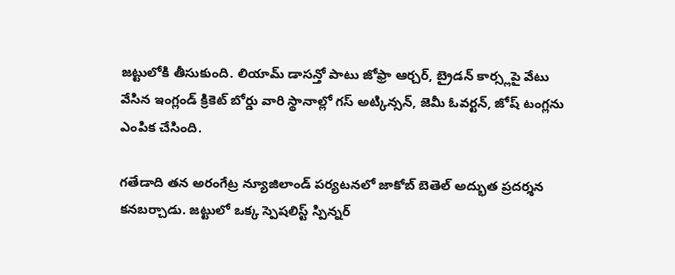జట్టులోకి తీసుకుంది. లియామ్ డాసన్తో పాటు జోఫ్రా ఆర్చర్, బ్రైడన్ కార్స్లపై వేటు వేసిన ఇంగ్లండ్ క్రికెట్ బోర్డు వారి స్థానాల్లో గస్ అట్కిన్సన్, జెమీ ఓవర్టన్, జోష్ టంగ్లను ఎంపిక చేసింది.

గతేడాది తన అరంగేట్ర న్యూజిలాండ్ పర్యటనలో జాకోబ్ బెతెల్ అద్భుత ప్రదర్శన కనబర్చాడు. జట్టులో ఒక్క స్పెషలిస్ట్ స్పిన్నర్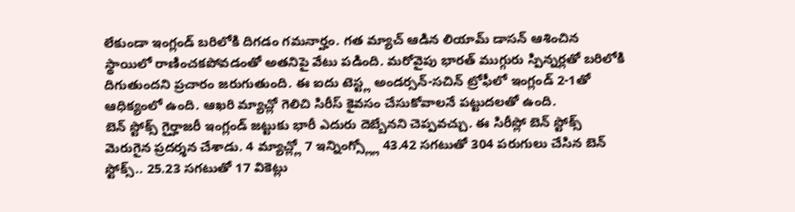లేకుండా ఇంగ్లండ్ బరిలోకి దిగడం గమనార్హం. గత మ్యాచ్ ఆడిన లియామ్ డాసన్ ఆశించిన స్థాయిలో రాణించకపోవడంతో అతనిపై వేటు పడింది. మరోవైపు భారత్ ముగ్గురు స్పిన్నర్లతో బరిలోకి దిగుతుందని ప్రచారం జరుగుతుంది. ఈ ఐదు టెస్ట్ల అండర్సన్-సచిన్ ట్రోఫీలో ఇంగ్లండ్ 2-1తో ఆధిక్యంలో ఉంది. ఆఖరి మ్యాచ్లో గెలిచి సిరీస్ కైవసం చేసుకోవాలనే పట్టుదలతో ఉంది.
బెన్ స్టోక్స్ గైర్హాజరీ ఇంగ్లండ్ జట్టుకు భారీ ఎదురు దెబ్బేనని చెప్పవచ్చు. ఈ సిరీస్లో బెన్ స్టోక్స్ మెరుగైన ప్రదర్శన చేశాడు. 4 మ్యాచ్ల్లో 7 ఇన్నింగ్స్ల్లో 43.42 సగటుతో 304 పరుగులు చేసిన బెన్ స్టోక్స్.. 25.23 సగటుతో 17 వికెట్లు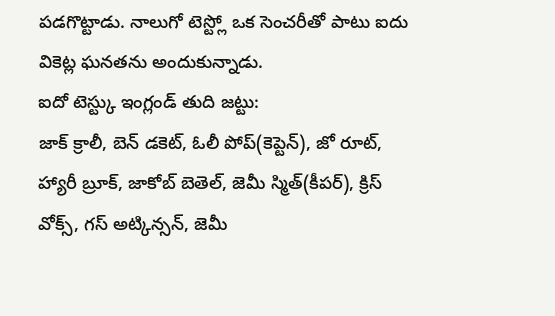పడగొట్టాడు. నాలుగో టెస్ట్లో ఒక సెంచరీతో పాటు ఐదు వికెట్ల ఘనతను అందుకున్నాడు.
ఐదో టెస్ట్కు ఇంగ్లండ్ తుది జట్టు:
జాక్ క్రాలీ, బెన్ డకెట్, ఓలీ పోప్(కెప్టెన్), జో రూట్, హ్యారీ బ్రూక్, జాకోబ్ బెతెల్, జెమీ స్మిత్(కీపర్), క్రిస్ వోక్స్, గస్ అట్కిన్సన్, జెమీ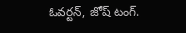ఓవర్టన్, జోష్ టంగ్.